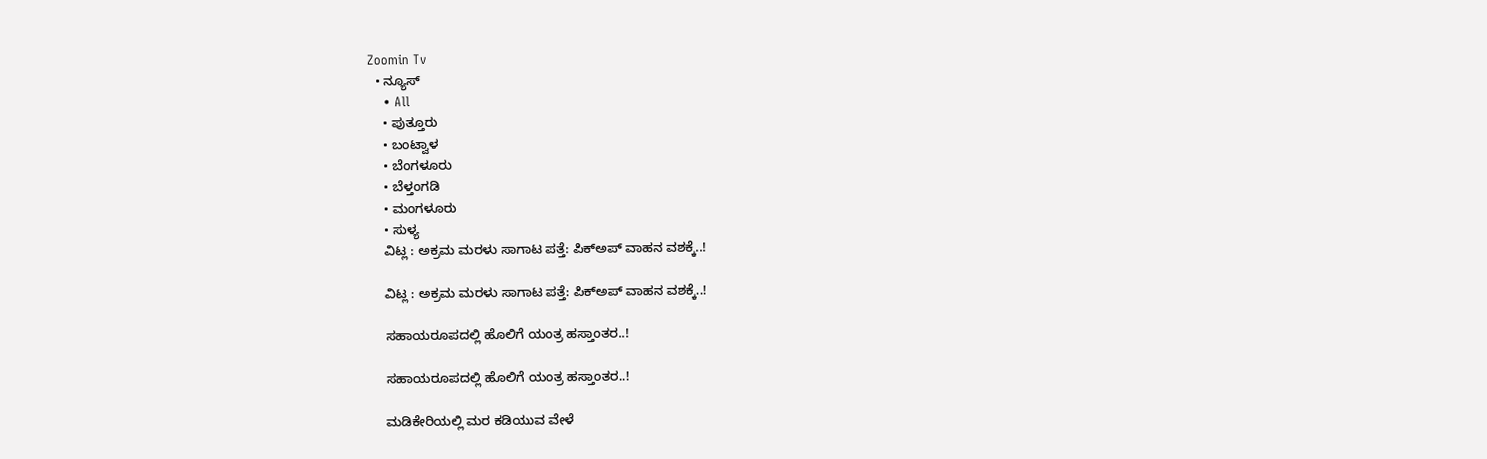Zoomin Tv
  • ನ್ಯೂಸ್
    • All
    • ಪುತ್ತೂರು
    • ಬಂಟ್ವಾಳ
    • ಬೆಂಗಳೂರು
    • ಬೆಳ್ತಂಗಡಿ
    • ಮಂಗಳೂರು
    • ಸುಳ್ಯ
    ವಿಟ್ಲ : ಅಕ್ರಮ ಮರಳು ಸಾಗಾಟ ಪತ್ತೆ: ಪಿಕ್‌ಅಪ್ ವಾಹನ ವಶಕ್ಕೆ..!

    ವಿಟ್ಲ : ಅಕ್ರಮ ಮರಳು ಸಾಗಾಟ ಪತ್ತೆ: ಪಿಕ್‌ಅಪ್ ವಾಹನ ವಶಕ್ಕೆ..!

    ಸಹಾಯರೂಪದಲ್ಲಿ ಹೊಲಿಗೆ ಯಂತ್ರ ಹಸ್ತಾಂತರ..!

    ಸಹಾಯರೂಪದಲ್ಲಿ ಹೊಲಿಗೆ ಯಂತ್ರ ಹಸ್ತಾಂತರ..!

    ಮಡಿಕೇರಿಯಲ್ಲಿ ಮರ ಕಡಿಯುವ ವೇಳೆ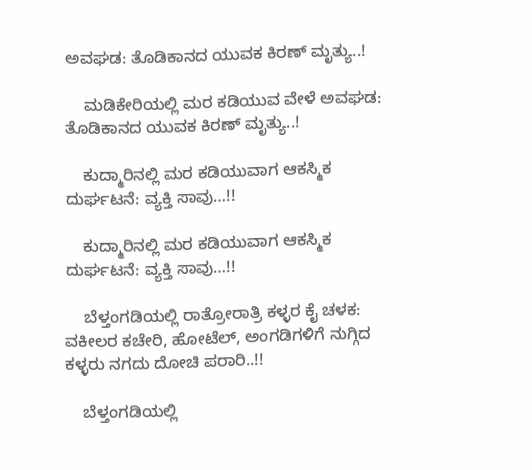ಅವಘಡ: ತೊಡಿಕಾನದ ಯುವಕ ಕಿರಣ್ ಮೃತ್ಯು..!

    ಮಡಿಕೇರಿಯಲ್ಲಿ ಮರ ಕಡಿಯುವ ವೇಳೆ ಅವಘಡ: ತೊಡಿಕಾನದ ಯುವಕ ಕಿರಣ್ ಮೃತ್ಯು..!

    ಕುದ್ಮಾರಿನಲ್ಲಿ ಮರ ಕಡಿಯುವಾಗ ಆಕಸ್ಮಿಕ ದುರ್ಘಟನೆ: ವ್ಯಕ್ತಿ ಸಾವು…!!

    ಕುದ್ಮಾರಿನಲ್ಲಿ ಮರ ಕಡಿಯುವಾಗ ಆಕಸ್ಮಿಕ ದುರ್ಘಟನೆ: ವ್ಯಕ್ತಿ ಸಾವು…!!

    ಬೆಳ್ತಂಗಡಿಯಲ್ಲಿ ರಾತ್ರೋರಾತ್ರಿ ಕಳ್ಳರ ಕೈ ಚಳಕ: ವಕೀಲರ ಕಚೇರಿ, ಹೋಟೆಲ್, ಅಂಗಡಿಗಳಿಗೆ ನುಗ್ಗಿದ ಕಳ್ಳರು ನಗದು ದೋಚಿ ಪರಾರಿ..!!

    ಬೆಳ್ತಂಗಡಿಯಲ್ಲಿ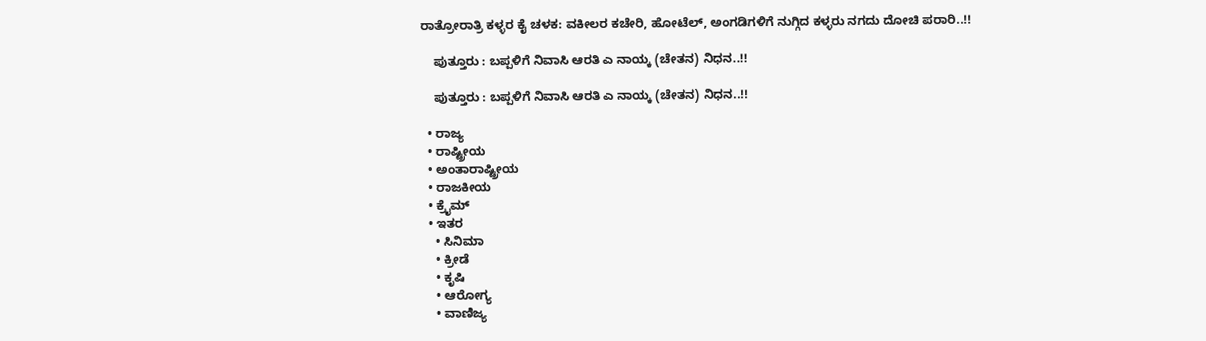ರಾತ್ರೋರಾತ್ರಿ ಕಳ್ಳರ ಕೈ ಚಳಕ: ವಕೀಲರ ಕಚೇರಿ, ಹೋಟೆಲ್, ಅಂಗಡಿಗಳಿಗೆ ನುಗ್ಗಿದ ಕಳ್ಳರು ನಗದು ದೋಚಿ ಪರಾರಿ..!!

    ಪುತ್ತೂರು : ಬಪ್ಪಳಿಗೆ ನಿವಾಸಿ ಆರತಿ ಎ ನಾಯ್ಕ (ಚೇತನ) ನಿಧನ..!!

    ಪುತ್ತೂರು : ಬಪ್ಪಳಿಗೆ ನಿವಾಸಿ ಆರತಿ ಎ ನಾಯ್ಕ (ಚೇತನ) ನಿಧನ..!!

  • ರಾಜ್ಯ
  • ರಾಷ್ಟ್ರೀಯ
  • ಅಂತಾರಾಷ್ಟ್ರೀಯ
  • ರಾಜಕೀಯ
  • ಕ್ರೈಮ್
  • ಇತರ
    • ಸಿನಿಮಾ
    • ಕ್ರೀಡೆ
    • ಕೃಷಿ
    • ಆರೋಗ್ಯ
    • ವಾಣಿಜ್ಯ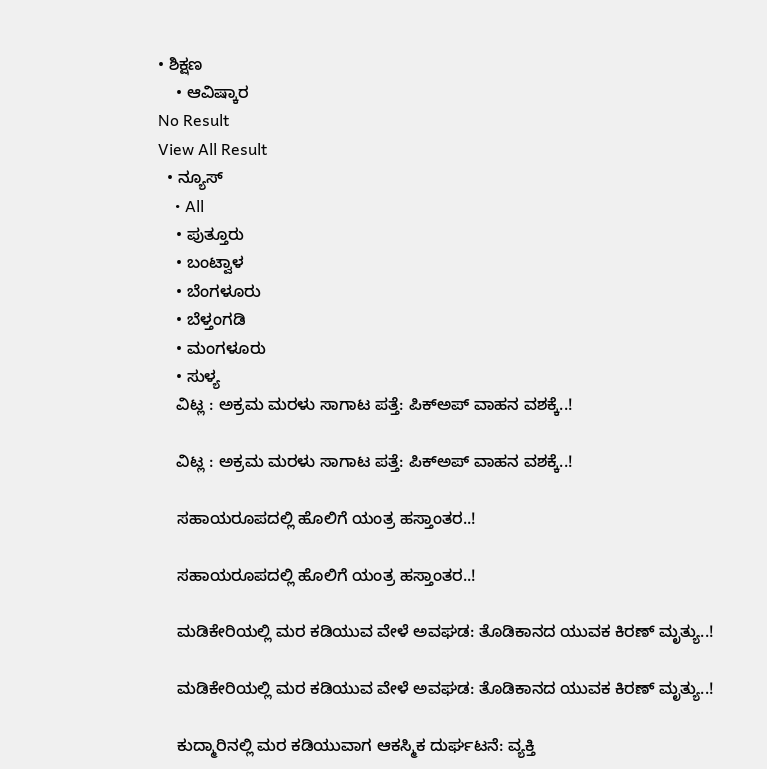• ಶಿಕ್ಷಣ
    • ಆವಿಷ್ಕಾರ
No Result
View All Result
  • ನ್ಯೂಸ್
    • All
    • ಪುತ್ತೂರು
    • ಬಂಟ್ವಾಳ
    • ಬೆಂಗಳೂರು
    • ಬೆಳ್ತಂಗಡಿ
    • ಮಂಗಳೂರು
    • ಸುಳ್ಯ
    ವಿಟ್ಲ : ಅಕ್ರಮ ಮರಳು ಸಾಗಾಟ ಪತ್ತೆ: ಪಿಕ್‌ಅಪ್ ವಾಹನ ವಶಕ್ಕೆ..!

    ವಿಟ್ಲ : ಅಕ್ರಮ ಮರಳು ಸಾಗಾಟ ಪತ್ತೆ: ಪಿಕ್‌ಅಪ್ ವಾಹನ ವಶಕ್ಕೆ..!

    ಸಹಾಯರೂಪದಲ್ಲಿ ಹೊಲಿಗೆ ಯಂತ್ರ ಹಸ್ತಾಂತರ..!

    ಸಹಾಯರೂಪದಲ್ಲಿ ಹೊಲಿಗೆ ಯಂತ್ರ ಹಸ್ತಾಂತರ..!

    ಮಡಿಕೇರಿಯಲ್ಲಿ ಮರ ಕಡಿಯುವ ವೇಳೆ ಅವಘಡ: ತೊಡಿಕಾನದ ಯುವಕ ಕಿರಣ್ ಮೃತ್ಯು..!

    ಮಡಿಕೇರಿಯಲ್ಲಿ ಮರ ಕಡಿಯುವ ವೇಳೆ ಅವಘಡ: ತೊಡಿಕಾನದ ಯುವಕ ಕಿರಣ್ ಮೃತ್ಯು..!

    ಕುದ್ಮಾರಿನಲ್ಲಿ ಮರ ಕಡಿಯುವಾಗ ಆಕಸ್ಮಿಕ ದುರ್ಘಟನೆ: ವ್ಯಕ್ತಿ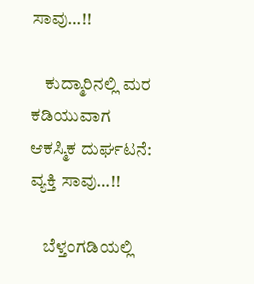ಸಾವು…!!

    ಕುದ್ಮಾರಿನಲ್ಲಿ ಮರ ಕಡಿಯುವಾಗ ಆಕಸ್ಮಿಕ ದುರ್ಘಟನೆ: ವ್ಯಕ್ತಿ ಸಾವು…!!

    ಬೆಳ್ತಂಗಡಿಯಲ್ಲಿ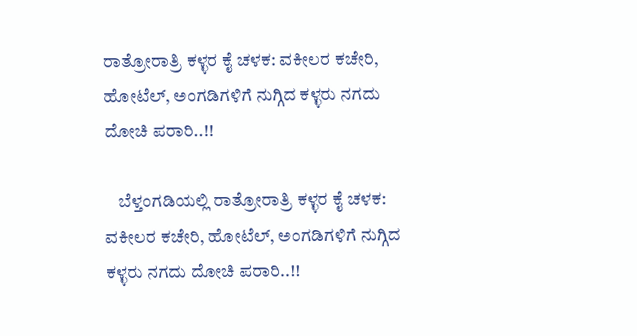ರಾತ್ರೋರಾತ್ರಿ ಕಳ್ಳರ ಕೈ ಚಳಕ: ವಕೀಲರ ಕಚೇರಿ, ಹೋಟೆಲ್, ಅಂಗಡಿಗಳಿಗೆ ನುಗ್ಗಿದ ಕಳ್ಳರು ನಗದು ದೋಚಿ ಪರಾರಿ..!!

    ಬೆಳ್ತಂಗಡಿಯಲ್ಲಿ ರಾತ್ರೋರಾತ್ರಿ ಕಳ್ಳರ ಕೈ ಚಳಕ: ವಕೀಲರ ಕಚೇರಿ, ಹೋಟೆಲ್, ಅಂಗಡಿಗಳಿಗೆ ನುಗ್ಗಿದ ಕಳ್ಳರು ನಗದು ದೋಚಿ ಪರಾರಿ..!!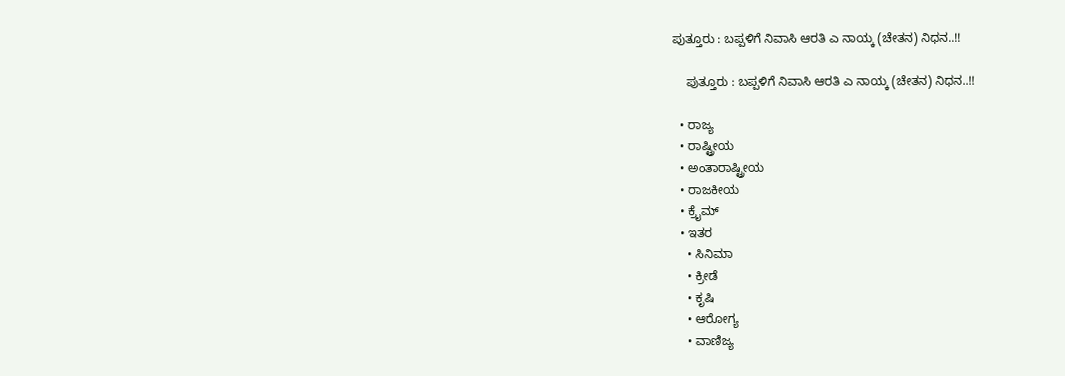ಪುತ್ತೂರು : ಬಪ್ಪಳಿಗೆ ನಿವಾಸಿ ಆರತಿ ಎ ನಾಯ್ಕ (ಚೇತನ) ನಿಧನ..!!

    ಪುತ್ತೂರು : ಬಪ್ಪಳಿಗೆ ನಿವಾಸಿ ಆರತಿ ಎ ನಾಯ್ಕ (ಚೇತನ) ನಿಧನ..!!

  • ರಾಜ್ಯ
  • ರಾಷ್ಟ್ರೀಯ
  • ಅಂತಾರಾಷ್ಟ್ರೀಯ
  • ರಾಜಕೀಯ
  • ಕ್ರೈಮ್
  • ಇತರ
    • ಸಿನಿಮಾ
    • ಕ್ರೀಡೆ
    • ಕೃಷಿ
    • ಆರೋಗ್ಯ
    • ವಾಣಿಜ್ಯ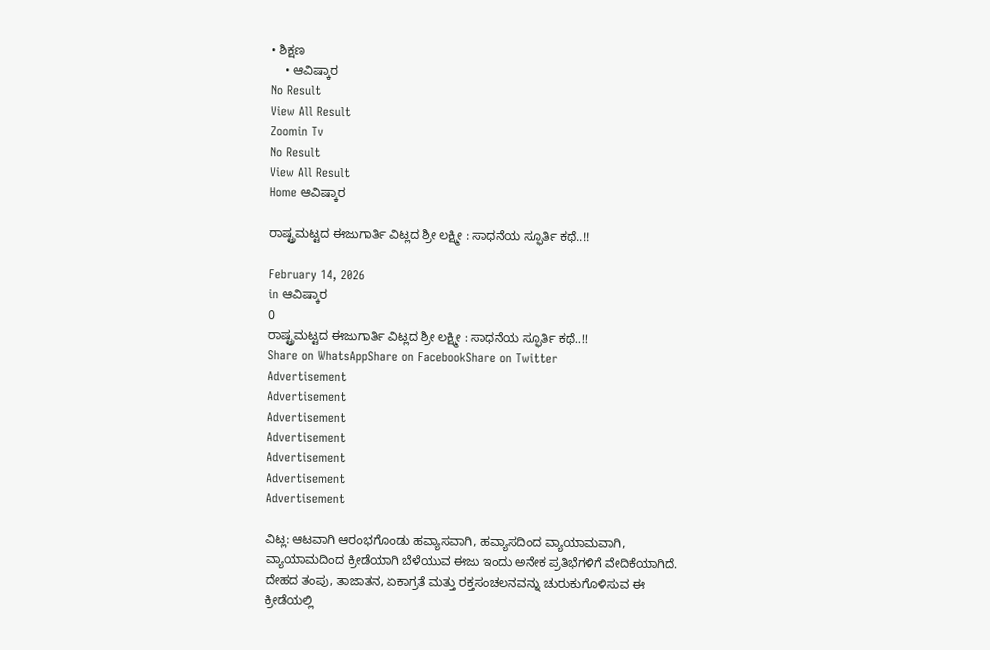• ಶಿಕ್ಷಣ
    • ಆವಿಷ್ಕಾರ
No Result
View All Result
Zoomin Tv
No Result
View All Result
Home ಆವಿಷ್ಕಾರ

ರಾಷ್ಟ್ರಮಟ್ಟದ ಈಜುಗಾರ್ತಿ ವಿಟ್ಲದ ಶ್ರೀ ಲಕ್ಷ್ಮೀ : ಸಾಧನೆಯ ಸ್ಫೂರ್ತಿ ಕಥೆ..!!

February 14, 2026
in ಆವಿಷ್ಕಾರ
0
ರಾಷ್ಟ್ರಮಟ್ಟದ ಈಜುಗಾರ್ತಿ ವಿಟ್ಲದ ಶ್ರೀ ಲಕ್ಷ್ಮೀ : ಸಾಧನೆಯ ಸ್ಫೂರ್ತಿ ಕಥೆ..!!
Share on WhatsAppShare on FacebookShare on Twitter
Advertisement
Advertisement
Advertisement
Advertisement
Advertisement
Advertisement
Advertisement

ವಿಟ್ಲ: ಆಟವಾಗಿ ಆರಂಭಗೊಂಡು ಹವ್ಯಾಸವಾಗಿ, ಹವ್ಯಾಸದಿಂದ ವ್ಯಾಯಾಮವಾಗಿ, ವ್ಯಾಯಾಮದಿಂದ ಕ್ರೀಡೆಯಾಗಿ ಬೆಳೆಯುವ ಈಜು ಇಂದು ಅನೇಕ ಪ್ರತಿಭೆಗಳಿಗೆ ವೇದಿಕೆಯಾಗಿದೆ. ದೇಹದ ತಂಪು, ತಾಜಾತನ, ಏಕಾಗ್ರತೆ ಮತ್ತು ರಕ್ತಸಂಚಲನವನ್ನು ಚುರುಕುಗೊಳಿಸುವ ಈ ಕ್ರೀಡೆಯಲ್ಲಿ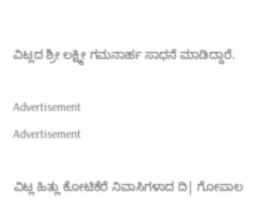ವಿಟ್ಲದ ಶ್ರೀ ಲಕ್ಷ್ಮೀ ಗಮನಾರ್ಹ ಸಾಧನೆ ಮಾಡಿದ್ದಾರೆ.

Advertisement
Advertisement

ವಿಟ್ಲ ಹಿತ್ಲು ಕೋಟಿಕೆರೆ ನಿವಾಸಿಗಳಾದ ದಿ| ಗೋಪಾಲ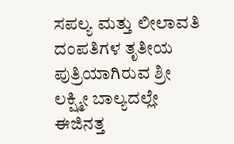ಸಪಲ್ಯ ಮತ್ತು ಲೀಲಾವತಿ ದಂಪತಿಗಳ ತೃತೀಯ ಪುತ್ರಿಯಾಗಿರುವ ಶ್ರೀ ಲಕ್ಷ್ಮೀ ಬಾಲ್ಯದಲ್ಲೇ ಈಜಿನತ್ತ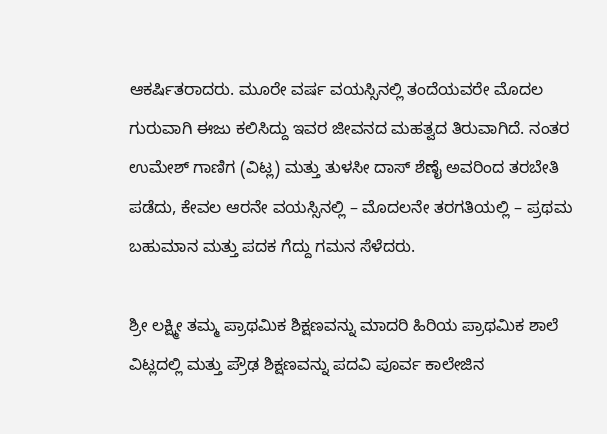ಆಕರ್ಷಿತರಾದರು. ಮೂರೇ ವರ್ಷ ವಯಸ್ಸಿನಲ್ಲಿ ತಂದೆಯವರೇ ಮೊದಲ ಗುರುವಾಗಿ ಈಜು ಕಲಿಸಿದ್ದು ಇವರ ಜೀವನದ ಮಹತ್ವದ ತಿರುವಾಗಿದೆ. ನಂತರ ಉಮೇಶ್ ಗಾಣಿಗ (ವಿಟ್ಲ) ಮತ್ತು ತುಳಸೀ ದಾಸ್ ಶೆಣೈ ಅವರಿಂದ ತರಬೇತಿ ಪಡೆದು, ಕೇವಲ ಆರನೇ ವಯಸ್ಸಿನಲ್ಲಿ – ಮೊದಲನೇ ತರಗತಿಯಲ್ಲಿ – ಪ್ರಥಮ ಬಹುಮಾನ ಮತ್ತು ಪದಕ ಗೆದ್ದು ಗಮನ ಸೆಳೆದರು.

ಶ್ರೀ ಲಕ್ಷ್ಮೀ ತಮ್ಮ ಪ್ರಾಥಮಿಕ ಶಿಕ್ಷಣವನ್ನು ಮಾದರಿ ಹಿರಿಯ ಪ್ರಾಥಮಿಕ ಶಾಲೆ ವಿಟ್ಲದಲ್ಲಿ ಮತ್ತು ಪ್ರೌಢ ಶಿಕ್ಷಣವನ್ನು ಪದವಿ ಪೂರ್ವ ಕಾಲೇಜಿನ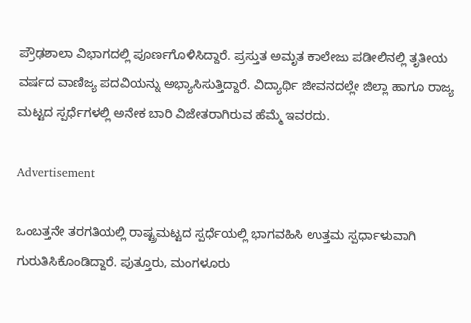ಪ್ರೌಢಶಾಲಾ ವಿಭಾಗದಲ್ಲಿ ಪೂರ್ಣಗೊಳಿಸಿದ್ದಾರೆ. ಪ್ರಸ್ತುತ ಅಮೃತ ಕಾಲೇಜು ಪಡೀಲಿನಲ್ಲಿ ತೃತೀಯ ವರ್ಷದ ವಾಣಿಜ್ಯ ಪದವಿಯನ್ನು ಅಭ್ಯಾಸಿಸುತ್ತಿದ್ದಾರೆ. ವಿದ್ಯಾರ್ಥಿ ಜೀವನದಲ್ಲೇ ಜಿಲ್ಲಾ ಹಾಗೂ ರಾಜ್ಯ ಮಟ್ಟದ ಸ್ಪರ್ಧೆಗಳಲ್ಲಿ ಅನೇಕ ಬಾರಿ ವಿಜೇತರಾಗಿರುವ ಹೆಮ್ಮೆ ಇವರದು.

Advertisement

ಒಂಬತ್ತನೇ ತರಗತಿಯಲ್ಲಿ ರಾಷ್ಟ್ರಮಟ್ಟದ ಸ್ಪರ್ಧೆಯಲ್ಲಿ ಭಾಗವಹಿಸಿ ಉತ್ತಮ ಸ್ಪರ್ಧಾಳುವಾಗಿ ಗುರುತಿಸಿಕೊಂಡಿದ್ದಾರೆ. ಪುತ್ತೂರು, ಮಂಗಳೂರು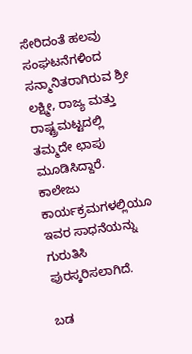ಸೇರಿದಂತೆ ಹಲವು ಸಂಘಟನೆಗಳಿಂದ ಸನ್ಮಾನಿತರಾಗಿರುವ ಶ್ರೀ ಲಕ್ಷ್ಮೀ, ರಾಜ್ಯ ಮತ್ತು ರಾಷ್ಟ್ರಮಟ್ಟದಲ್ಲಿ ತಮ್ಮದೇ ಛಾಪು ಮೂಡಿಸಿದ್ದಾರೆ. ಕಾಲೇಜು ಕಾರ್ಯಕ್ರಮಗಳಲ್ಲಿಯೂ ಇವರ ಸಾಧನೆಯನ್ನು ಗುರುತಿಸಿ ಪುರಸ್ಕರಿಸಲಾಗಿದೆ.

ಬಡ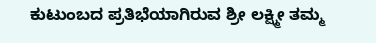ಕುಟುಂಬದ ಪ್ರತಿಭೆಯಾಗಿರುವ ಶ್ರೀ ಲಕ್ಷ್ಮೀ ತಮ್ಮ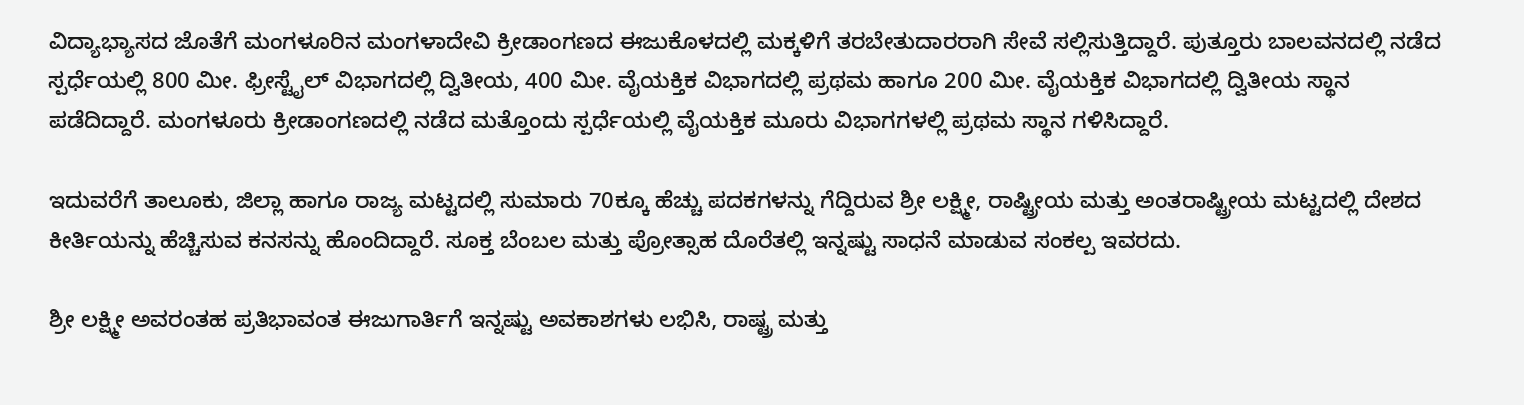ವಿದ್ಯಾಭ್ಯಾಸದ ಜೊತೆಗೆ ಮಂಗಳೂರಿನ ಮಂಗಳಾದೇವಿ ಕ್ರೀಡಾಂಗಣದ ಈಜುಕೊಳದಲ್ಲಿ ಮಕ್ಕಳಿಗೆ ತರಬೇತುದಾರರಾಗಿ ಸೇವೆ ಸಲ್ಲಿಸುತ್ತಿದ್ದಾರೆ. ಪುತ್ತೂರು ಬಾಲವನದಲ್ಲಿ ನಡೆದ ಸ್ಪರ್ಧೆಯಲ್ಲಿ 800 ಮೀ. ಫ್ರೀಸ್ಟೈಲ್ ವಿಭಾಗದಲ್ಲಿ ದ್ವಿತೀಯ, 400 ಮೀ. ವೈಯಕ್ತಿಕ ವಿಭಾಗದಲ್ಲಿ ಪ್ರಥಮ ಹಾಗೂ 200 ಮೀ. ವೈಯಕ್ತಿಕ ವಿಭಾಗದಲ್ಲಿ ದ್ವಿತೀಯ ಸ್ಥಾನ ಪಡೆದಿದ್ದಾರೆ. ಮಂಗಳೂರು ಕ್ರೀಡಾಂಗಣದಲ್ಲಿ ನಡೆದ ಮತ್ತೊಂದು ಸ್ಪರ್ಧೆಯಲ್ಲಿ ವೈಯಕ್ತಿಕ ಮೂರು ವಿಭಾಗಗಳಲ್ಲಿ ಪ್ರಥಮ ಸ್ಥಾನ ಗಳಿಸಿದ್ದಾರೆ.

ಇದುವರೆಗೆ ತಾಲೂಕು, ಜಿಲ್ಲಾ ಹಾಗೂ ರಾಜ್ಯ ಮಟ್ಟದಲ್ಲಿ ಸುಮಾರು 70ಕ್ಕೂ ಹೆಚ್ಚು ಪದಕಗಳನ್ನು ಗೆದ್ದಿರುವ ಶ್ರೀ ಲಕ್ಷ್ಮೀ, ರಾಷ್ಟ್ರೀಯ ಮತ್ತು ಅಂತರಾಷ್ಟ್ರೀಯ ಮಟ್ಟದಲ್ಲಿ ದೇಶದ ಕೀರ್ತಿಯನ್ನು ಹೆಚ್ಚಿಸುವ ಕನಸನ್ನು ಹೊಂದಿದ್ದಾರೆ. ಸೂಕ್ತ ಬೆಂಬಲ ಮತ್ತು ಪ್ರೋತ್ಸಾಹ ದೊರೆತಲ್ಲಿ ಇನ್ನಷ್ಟು ಸಾಧನೆ ಮಾಡುವ ಸಂಕಲ್ಪ ಇವರದು.

ಶ್ರೀ ಲಕ್ಷ್ಮೀ ಅವರಂತಹ ಪ್ರತಿಭಾವಂತ ಈಜುಗಾರ್ತಿಗೆ ಇನ್ನಷ್ಟು ಅವಕಾಶಗಳು ಲಭಿಸಿ, ರಾಷ್ಟ್ರ ಮತ್ತು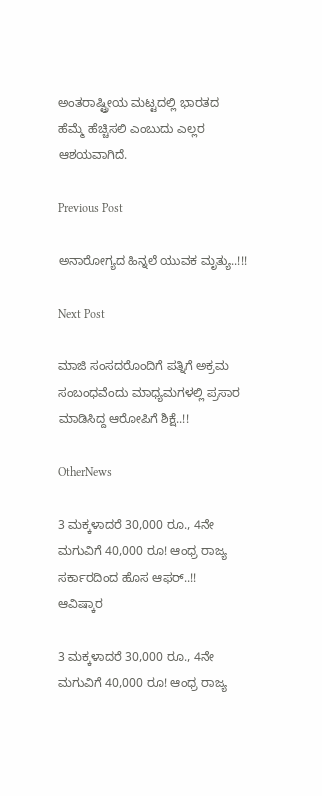ಅಂತರಾಷ್ಟ್ರೀಯ ಮಟ್ಟದಲ್ಲಿ ಭಾರತದ ಹೆಮ್ಮೆ ಹೆಚ್ಚಿಸಲಿ ಎಂಬುದು ಎಲ್ಲರ ಆಶಯವಾಗಿದೆ.

Previous Post

ಅನಾರೋಗ್ಯದ ಹಿನ್ನಲೆ ಯುವಕ ಮೃತ್ಯು..!!!

Next Post

ಮಾಜಿ ಸಂಸದರೊಂದಿಗೆ ಪತ್ನಿಗೆ ಅಕ್ರಮ ಸಂಬಂಧವೆಂದು ಮಾಧ್ಯಮಗಳಲ್ಲಿ ಪ್ರಸಾರ ಮಾಡಿಸಿದ್ದ ಆರೋಪಿಗೆ ಶಿಕ್ಷೆ..!!

OtherNews

3 ಮಕ್ಕಳಾದರೆ 30,000 ರೂ., 4ನೇ ಮಗುವಿಗೆ 40,000 ರೂ! ಆಂಧ್ರ ರಾಜ್ಯ ಸರ್ಕಾರದಿಂದ ಹೊಸ ಆಫರ್..!!
ಆವಿಷ್ಕಾರ

3 ಮಕ್ಕಳಾದರೆ 30,000 ರೂ., 4ನೇ ಮಗುವಿಗೆ 40,000 ರೂ! ಆಂಧ್ರ ರಾಜ್ಯ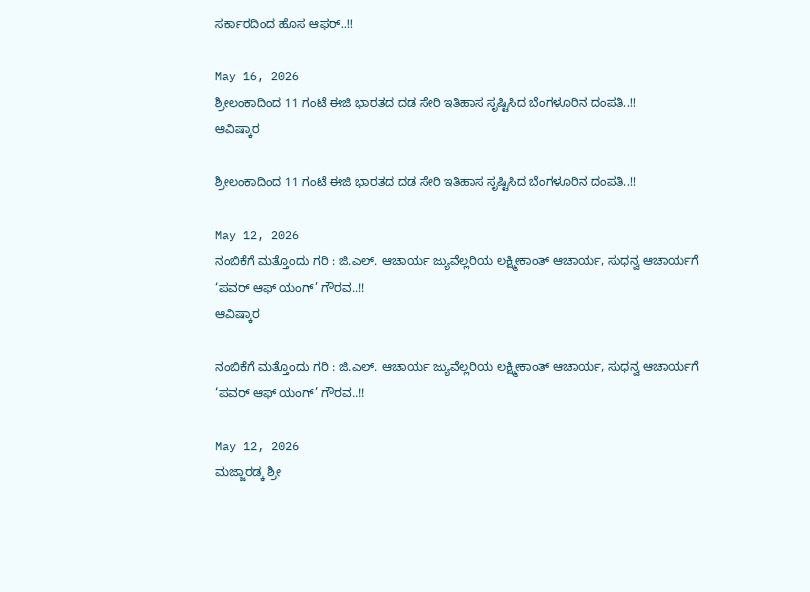ಸರ್ಕಾರದಿಂದ ಹೊಸ ಆಫರ್..!!

May 16, 2026
ಶ್ರೀಲಂಕಾದಿಂದ 11 ಗಂಟೆ ಈಜಿ ಭಾರತದ ದಡ ಸೇರಿ ಇತಿಹಾಸ ಸೃಷ್ಟಿಸಿದ ಬೆಂಗಳೂರಿನ ದಂಪತಿ..!!
ಆವಿಷ್ಕಾರ

ಶ್ರೀಲಂಕಾದಿಂದ 11 ಗಂಟೆ ಈಜಿ ಭಾರತದ ದಡ ಸೇರಿ ಇತಿಹಾಸ ಸೃಷ್ಟಿಸಿದ ಬೆಂಗಳೂರಿನ ದಂಪತಿ..!!

May 12, 2026
ನಂಬಿಕೆಗೆ ಮತ್ತೊಂದು ಗರಿ : ಜಿ.ಎಲ್‌. ಆಚಾರ್ಯ ಜ್ಯುವೆಲ್ಲರಿಯ ಲಕ್ಷ್ಮೀಕಾಂತ್ ಆಚಾರ್ಯ, ಸುಧನ್ವ ಆಚಾರ್ಯಗೆ ‘ಪವರ್ ಆಫ್ ಯಂಗ್’ ಗೌರವ..!!
ಆವಿಷ್ಕಾರ

ನಂಬಿಕೆಗೆ ಮತ್ತೊಂದು ಗರಿ : ಜಿ.ಎಲ್‌. ಆಚಾರ್ಯ ಜ್ಯುವೆಲ್ಲರಿಯ ಲಕ್ಷ್ಮೀಕಾಂತ್ ಆಚಾರ್ಯ, ಸುಧನ್ವ ಆಚಾರ್ಯಗೆ ‘ಪವರ್ ಆಫ್ ಯಂಗ್’ ಗೌರವ..!!

May 12, 2026
ಮಜ್ಜಾರಡ್ಕ ಶ್ರೀ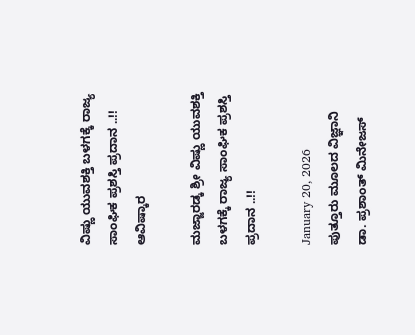ವಿಷ್ಣು ಯುವಶಕ್ತಿ ಬಳಗಕ್ಕೆ ರಾಜ್ಯ ಸಾಂಘಿಕ ಪ್ರಶಸ್ತಿ ಪ್ರದಾನ ..!!
ಆವಿಷ್ಕಾರ

ಮಜ್ಜಾರಡ್ಕ ಶ್ರೀ ವಿಷ್ಣು ಯುವಶಕ್ತಿ ಬಳಗಕ್ಕೆ ರಾಜ್ಯ ಸಾಂಘಿಕ ಪ್ರಶಸ್ತಿ ಪ್ರದಾನ ..!!

January 20, 2026
ಪುತ್ತೂರು ಮೂಲದ ವಿಜ್ಞಾನಿ ಡಾ. ಪ್ರಶಾಂತ್ ಮಿನೇಜಸ್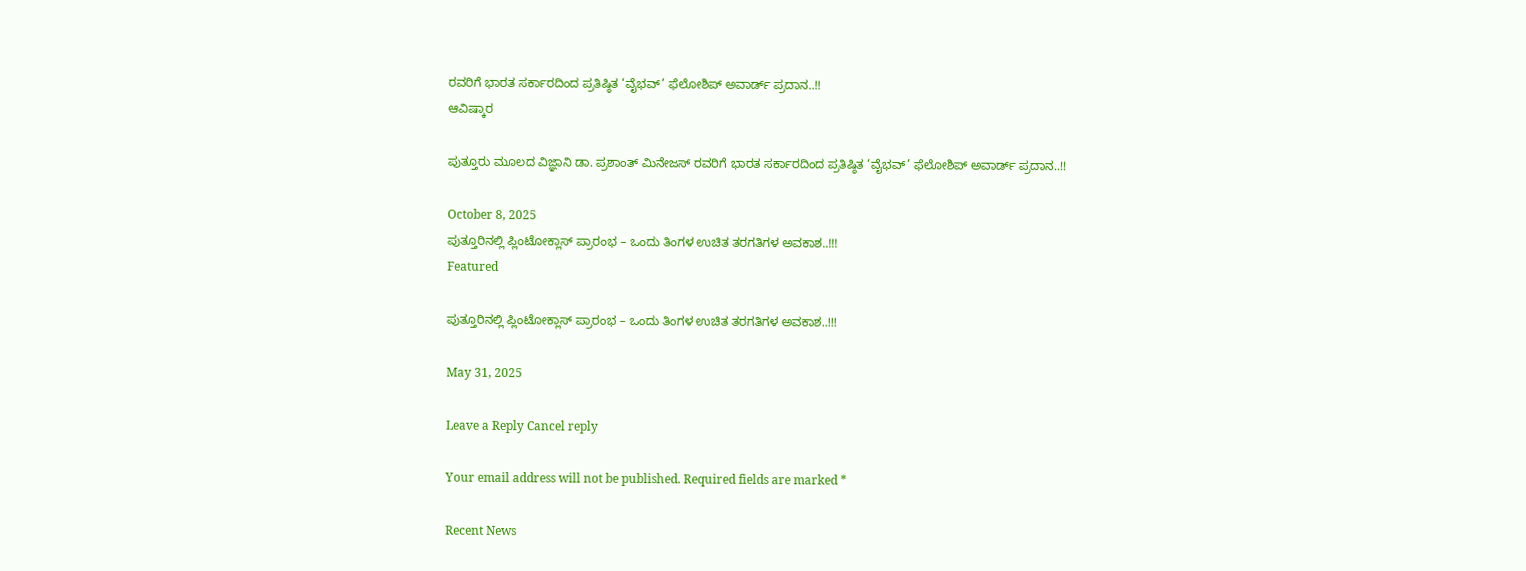ರವರಿಗೆ ಭಾರತ ಸರ್ಕಾರದಿಂದ ಪ್ರತಿಷ್ಠಿತ ‘ವೈಭವ್’ ಫೆಲೋಶಿಪ್ ಅವಾರ್ಡ್ ಪ್ರದಾನ..!!
ಆವಿಷ್ಕಾರ

ಪುತ್ತೂರು ಮೂಲದ ವಿಜ್ಞಾನಿ ಡಾ. ಪ್ರಶಾಂತ್ ಮಿನೇಜಸ್ ರವರಿಗೆ ಭಾರತ ಸರ್ಕಾರದಿಂದ ಪ್ರತಿಷ್ಠಿತ ‘ವೈಭವ್’ ಫೆಲೋಶಿಪ್ ಅವಾರ್ಡ್ ಪ್ರದಾನ..!!

October 8, 2025
ಪುತ್ತೂರಿನಲ್ಲಿ ಪ್ಲಿಂಟೋಕ್ಲಾಸ್ ಪ್ರಾರಂಭ – ಒಂದು ತಿಂಗಳ ಉಚಿತ ತರಗತಿಗಳ ಅವಕಾಶ..!!!
Featured

ಪುತ್ತೂರಿನಲ್ಲಿ ಪ್ಲಿಂಟೋಕ್ಲಾಸ್ ಪ್ರಾರಂಭ – ಒಂದು ತಿಂಗಳ ಉಚಿತ ತರಗತಿಗಳ ಅವಕಾಶ..!!!

May 31, 2025

Leave a Reply Cancel reply

Your email address will not be published. Required fields are marked *

Recent News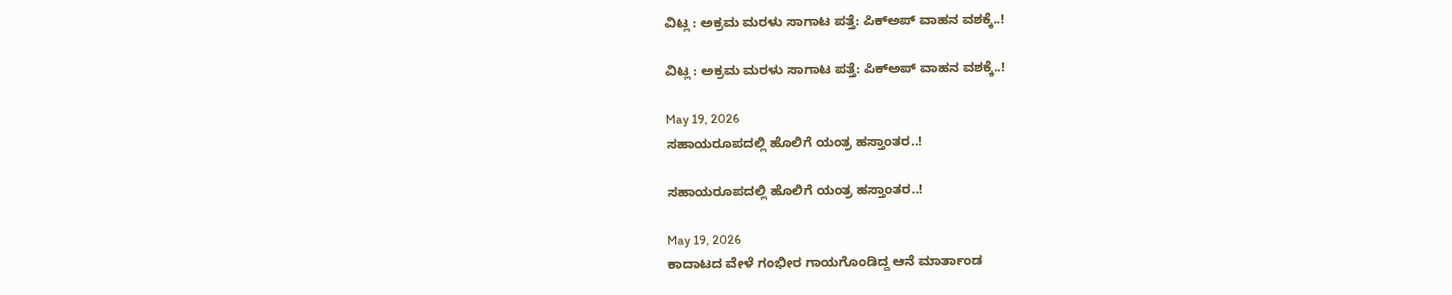ವಿಟ್ಲ : ಅಕ್ರಮ ಮರಳು ಸಾಗಾಟ ಪತ್ತೆ: ಪಿಕ್‌ಅಪ್ ವಾಹನ ವಶಕ್ಕೆ..!

ವಿಟ್ಲ : ಅಕ್ರಮ ಮರಳು ಸಾಗಾಟ ಪತ್ತೆ: ಪಿಕ್‌ಅಪ್ ವಾಹನ ವಶಕ್ಕೆ..!

May 19, 2026
ಸಹಾಯರೂಪದಲ್ಲಿ ಹೊಲಿಗೆ ಯಂತ್ರ ಹಸ್ತಾಂತರ..!

ಸಹಾಯರೂಪದಲ್ಲಿ ಹೊಲಿಗೆ ಯಂತ್ರ ಹಸ್ತಾಂತರ..!

May 19, 2026
ಕಾದಾಟದ ವೇಳೆ ಗಂಭೀರ ಗಾಯಗೊಂಡಿದ್ದ ಆನೆ ಮಾರ್ತಾಂಡ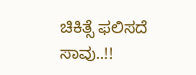ಚಿಕಿತ್ಸೆ ಫಲಿಸದೆ ಸಾವು..!!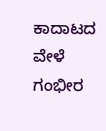ಕಾದಾಟದ ವೇಳೆ ಗಂಭೀರ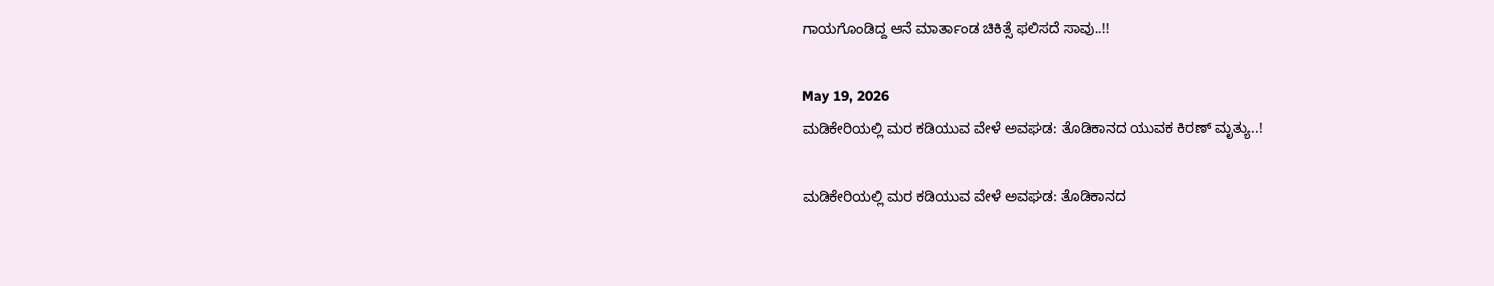ಗಾಯಗೊಂಡಿದ್ದ ಆನೆ ಮಾರ್ತಾಂಡ ಚಿಕಿತ್ಸೆ ಫಲಿಸದೆ ಸಾವು..!!

May 19, 2026
ಮಡಿಕೇರಿಯಲ್ಲಿ ಮರ ಕಡಿಯುವ ವೇಳೆ ಅವಘಡ: ತೊಡಿಕಾನದ ಯುವಕ ಕಿರಣ್ ಮೃತ್ಯು..!

ಮಡಿಕೇರಿಯಲ್ಲಿ ಮರ ಕಡಿಯುವ ವೇಳೆ ಅವಘಡ: ತೊಡಿಕಾನದ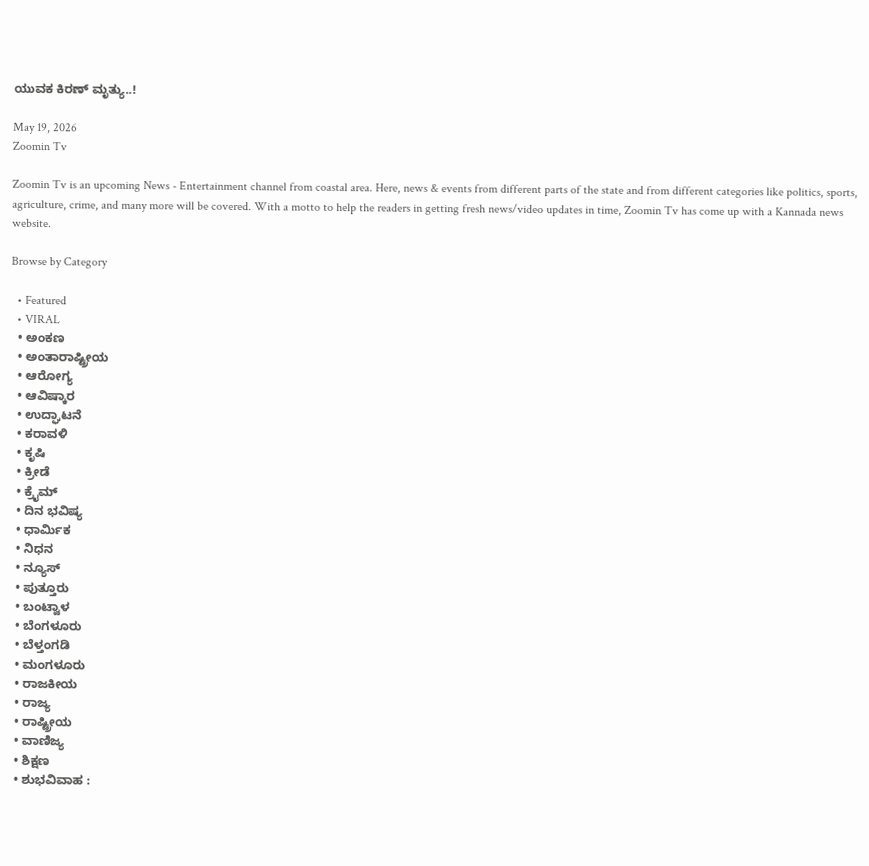ಯುವಕ ಕಿರಣ್ ಮೃತ್ಯು..!

May 19, 2026
Zoomin Tv

Zoomin Tv is an upcoming News - Entertainment channel from coastal area. Here, news & events from different parts of the state and from different categories like politics, sports, agriculture, crime, and many more will be covered. With a motto to help the readers in getting fresh news/video updates in time, Zoomin Tv has come up with a Kannada news website.

Browse by Category

  • Featured
  • VIRAL
  • ಅಂಕಣ
  • ಅಂತಾರಾಷ್ಟ್ರೀಯ
  • ಆರೋಗ್ಯ
  • ಆವಿಷ್ಕಾರ
  • ಉದ್ಘಾಟನೆ
  • ಕರಾವಳಿ
  • ಕೃಷಿ
  • ಕ್ರೀಡೆ
  • ಕ್ರೈಮ್
  • ದಿನ ಭವಿಷ್ಯ
  • ಧಾರ್ಮಿಕ
  • ನಿಧನ
  • ನ್ಯೂಸ್
  • ಪುತ್ತೂರು
  • ಬಂಟ್ವಾಳ
  • ಬೆಂಗಳೂರು
  • ಬೆಳ್ತಂಗಡಿ
  • ಮಂಗಳೂರು
  • ರಾಜಕೀಯ
  • ರಾಜ್ಯ
  • ರಾಷ್ಟ್ರೀಯ
  • ವಾಣಿಜ್ಯ
  • ಶಿಕ್ಷಣ
  • ಶುಭವಿವಾಹ :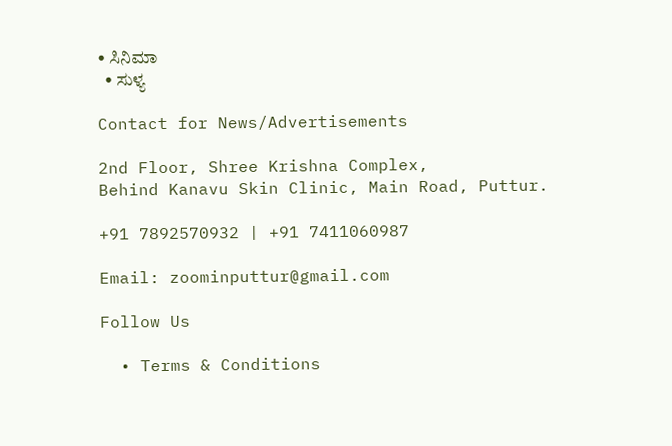• ಸಿನಿಮಾ
  • ಸುಳ್ಯ

Contact for News/Advertisements

2nd Floor, Shree Krishna Complex,
Behind Kanavu Skin Clinic, Main Road, Puttur.

+91 7892570932 | +91 7411060987

Email: zoominputtur@gmail.com

Follow Us

  • Terms & Conditions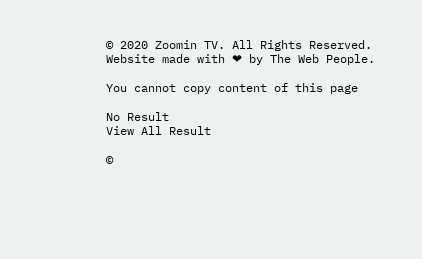© 2020 Zoomin TV. All Rights Reserved. Website made with ❤ by The Web People.

You cannot copy content of this page

No Result
View All Result

©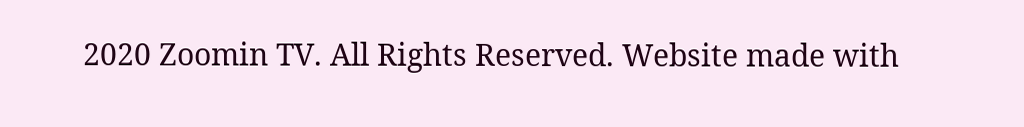2020 Zoomin TV. All Rights Reserved. Website made with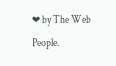❤ by The Web People.